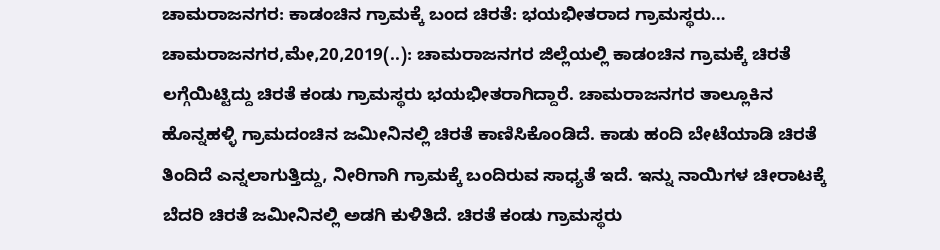ಚಾಮರಾಜನಗರ: ಕಾಡಂಚಿನ ಗ್ರಾಮಕ್ಕೆ ಬಂದ ಚಿರತೆ: ಭಯಭೀತರಾದ ಗ್ರಾಮಸ್ಥರು… ಚಾಮರಾಜನಗರ,ಮೇ,20,2019(..): ಚಾಮರಾಜನಗರ ಜಿಲ್ಲೆಯಲ್ಲಿ ಕಾಡಂಚಿನ ಗ್ರಾಮಕ್ಕೆ ಚಿರತೆ ಲಗ್ಗೆಯಿಟ್ಟಿದ್ದು ಚಿರತೆ ಕಂಡು ಗ್ರಾಮಸ್ಥರು ಭಯಭೀತರಾಗಿದ್ದಾರೆ. ಚಾಮರಾಜನಗರ ತಾಲ್ಲೂಕಿನ ಹೊನ್ನಹಳ್ಳಿ ಗ್ರಾಮದಂಚಿನ ಜಮೀನಿನಲ್ಲಿ ಚಿರತೆ ಕಾಣಿಸಿಕೊಂಡಿದೆ. ಕಾಡು ಹಂದಿ ಬೇಟೆಯಾಡಿ ಚಿರತೆ ತಿಂದಿದೆ ಎನ್ನಲಾಗುತ್ತಿದ್ದು, ನೀರಿಗಾಗಿ ಗ್ರಾಮಕ್ಕೆ ಬಂದಿರುವ ಸಾಧ್ಯತೆ ಇದೆ. ಇನ್ನು ನಾಯಿಗಳ ಚೀರಾಟಕ್ಕೆ ಬೆದರಿ ಚಿರತೆ ಜಮೀನಿನಲ್ಲಿ ಅಡಗಿ ಕುಳಿತಿದೆ. ಚಿರತೆ ಕಂಡು ಗ್ರಾಮಸ್ಥರು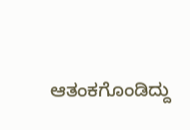ಆತಂಕಗೊಂಡಿದ್ದು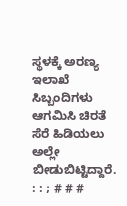ಸ್ಥಳಕ್ಕೆ ಅರಣ್ಯ ಇಲಾಖೆ ಸಿಬ್ಬಂದಿಗಳು ಆಗಮಿಸಿ ಚಿರತೆ ಸೆರೆ ಹಿಡಿಯಲು ಅಲ್ಲೇ ಬೀಡುಬಿಟ್ಟಿದ್ದಾರೆ. : : ; # # #